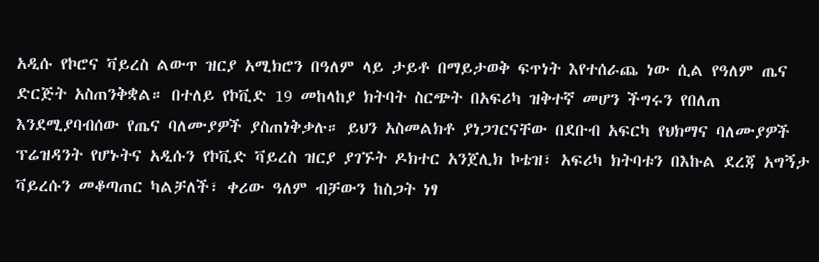አዲሱ የኮሮና ቫይረስ ልውጥ ዝርያ አሚክሮን በዓለም ላይ ታይቶ በማይታወቅ ፍጥነት እየተሰራጨ ነው ሲል የዓለም ጤና ድርጅት አስጠንቅቋል። በተለይ የኮቪድ 19 መከላከያ ክትባት ስርጭት በአፍሪካ ዝቅተኛ መሆን ችግሩን የበለጠ እንደሚያባብሰው የጤና ባለሙያዎች ያስጠነቅቃሉ። ይህን አስመልክቶ ያነጋገርናቸው በደቡብ አፍርካ የህክማና ባለሙያዎች ፕሬዝዳንት የሆኑትና አዲሱን የኮቪድ ቫይረስ ዝርያ ያገኙት ዶክተር አንጀሊክ ኮቴዝ፣ አፍሪካ ክትባቱን በእኩል ደረጃ አግኝታ ቫይረሱን መቆጣጠር ካልቻለች፣ ቀሪው ዓለም ብቻውን ከስጋት ነፃ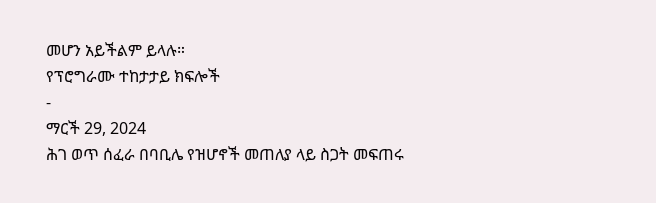መሆን አይችልም ይላሉ።
የፕሮግራሙ ተከታታይ ክፍሎች
-
ማርች 29, 2024
ሕገ ወጥ ሰፈራ በባቢሌ የዝሆኖች መጠለያ ላይ ስጋት መፍጠሩ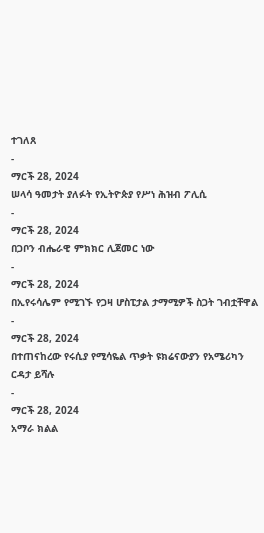ተገለጸ
-
ማርች 28, 2024
ሠላሳ ዓመታት ያለፉት የኢትዮጵያ የሥነ ሕዝብ ፖሊሲ
-
ማርች 28, 2024
በጋቦን ብሔራዊ ምክክር ሊጀመር ነው
-
ማርች 28, 2024
በኢየሩሳሌም የሚገኙ የጋዛ ሆስፒታል ታማሚዎች ስጋት ገብቷቸዋል
-
ማርች 28, 2024
በተጠናከረው የሩሲያ የሚሳዬል ጥቃት ዩክሬናውያን የአሜሪካን ርዳታ ይሻሉ
-
ማርች 28, 2024
አማራ ክልል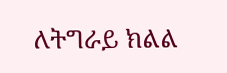ለትግራይ ክልል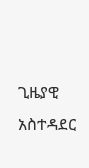ጊዜያዊ አስተዳደር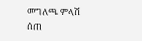መግለጫ ምላሽ ሰጠ